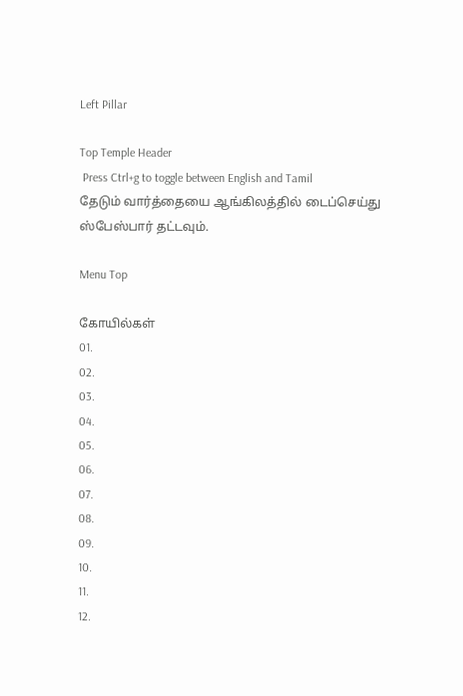Left Pillar

Top Temple Header
 Press Ctrl+g to toggle between English and Tamil
தேடும் வார்த்தையை ஆங்கிலத்தில் டைப்செய்து ஸ்பேஸ்பார் தட்டவும்.

Menu Top

கோயில்கள்
01.
02.
03.
04.
05.
06.
07.
08.
09.
10.
11.
12.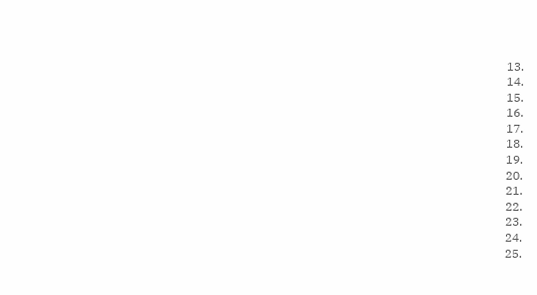13.
14.
15.
16.
17.
18.
19.
20.
21.
22.
23.
24.
25.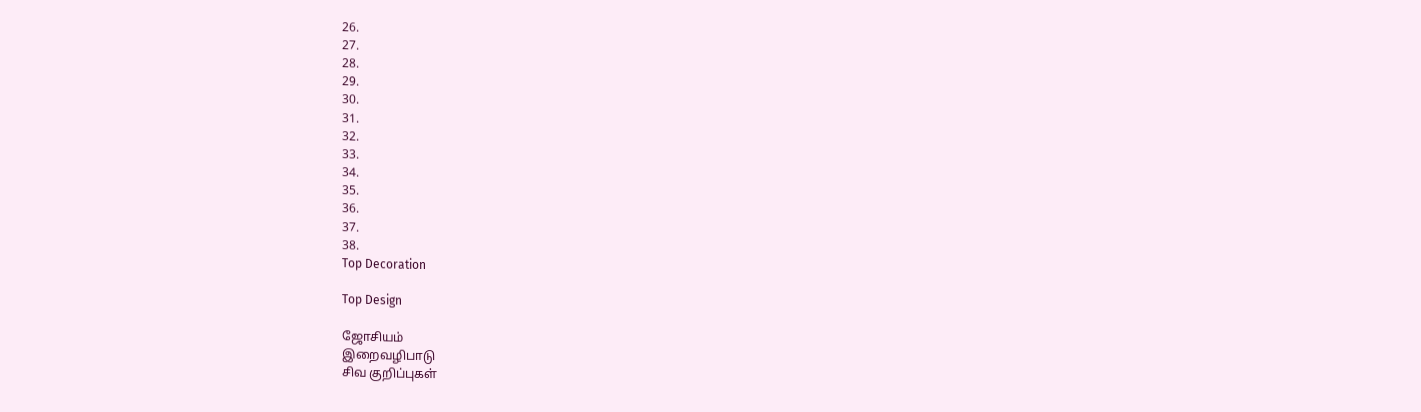26.
27.
28.
29.
30.
31.
32.
33.
34.
35.
36.
37.
38.
Top Decoration

Top Design

ஜோசியம்
இறைவழிபாடு
சிவ குறிப்புகள்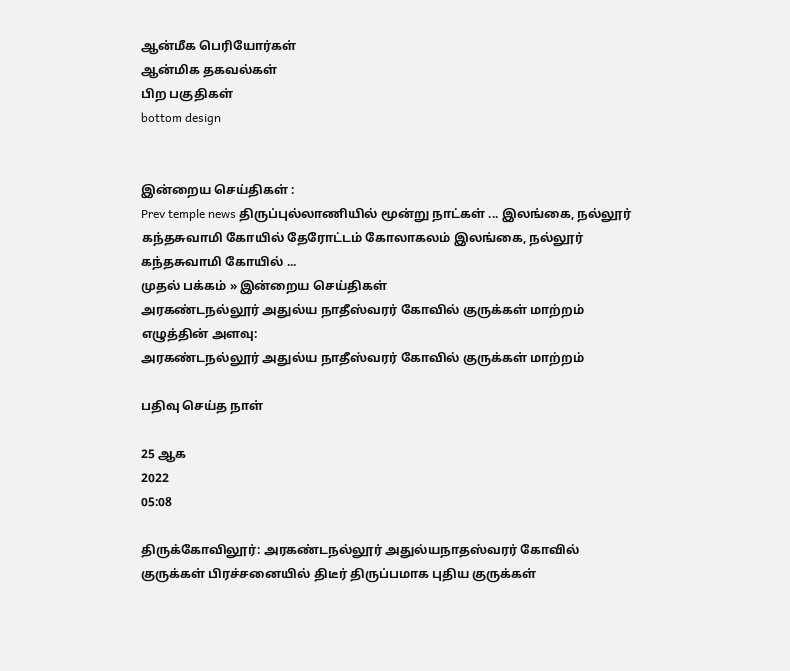ஆன்மீக பெரியோர்கள்
ஆன்மிக தகவல்கள்
பிற பகுதிகள்
bottom design


இன்றைய செய்திகள் :
Prev temple news திருப்புல்லாணியில் மூன்று நாட்கள் ... இலங்கை, நல்லூர் கந்தசுவாமி கோயில் தேரோட்டம் கோலாகலம் இலங்கை, நல்லூர் கந்தசுவாமி கோயில் ...
முதல் பக்கம் » இன்றைய செய்திகள்
அரகண்டநல்லூர் அதுல்ய நாதீஸ்வரர் கோவில் குருக்கள் மாற்றம்
எழுத்தின் அளவு:
அரகண்டநல்லூர் அதுல்ய நாதீஸ்வரர் கோவில் குருக்கள் மாற்றம்

பதிவு செய்த நாள்

25 ஆக
2022
05:08

திருக்கோவிலூர்: அரகண்டநல்லூர் அதுல்யநாதஸ்வரர் கோவில் குருக்கள் பிரச்சனையில் திடீர் திருப்பமாக புதிய குருக்கள்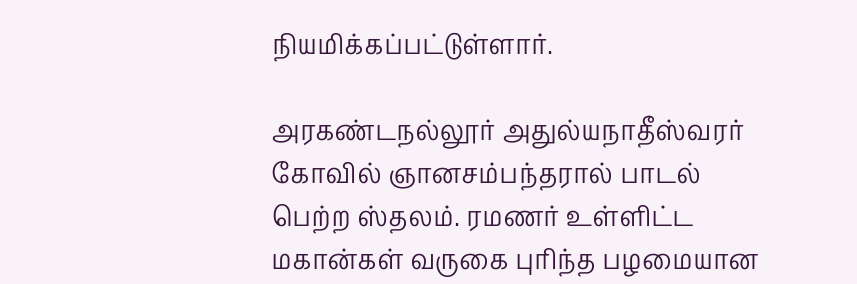நியமிக்கப்பட்டுள்ளார்.

அரகண்டநல்லூர் அதுல்யநாதீஸ்வரர் கோவில் ஞானசம்பந்தரால் பாடல் பெற்ற ஸ்தலம். ரமணர் உள்ளிட்ட மகான்கள் வருகை புரிந்த பழமையான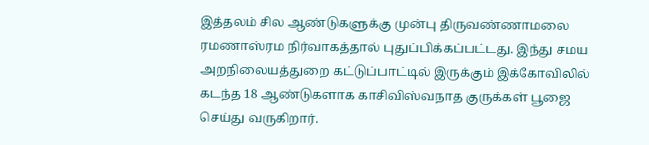இத்தலம் சில ஆண்டுகளுக்கு முன்பு திருவண்ணாமலை ரமணாஸ்ரம நிர்வாகத்தால் புதுப்பிக்கப்பட்டது. இந்து சமய அறநிலையத்துறை கட்டுப்பாட்டில் இருக்கும் இக்கோவிலில் கடந்த 18 ஆண்டுகளாக காசிவிஸ்வநாத குருக்கள் பூஜை செய்து வருகிறார்.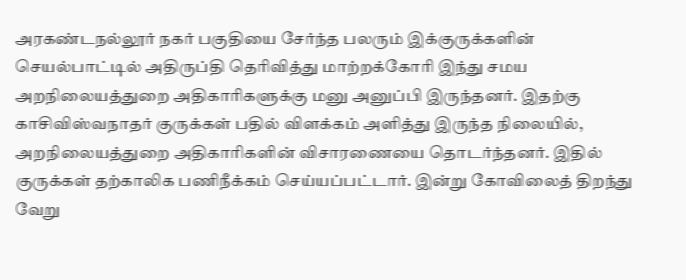அரகண்டநல்லூர் நகர் பகுதியை சேர்ந்த பலரும் இக்குருக்களின் செயல்பாட்டில் அதிருப்தி தெரிவித்து மாற்றக்கோரி இந்து சமய அறநிலையத்துறை அதிகாரிகளுக்கு மனு அனுப்பி இருந்தனர். இதற்கு காசிவிஸ்வநாதர் குருக்கள் பதில் விளக்கம் அளித்து இருந்த நிலையில், அறநிலையத்துறை அதிகாரிகளின் விசாரணையை தொடர்ந்தனர். இதில் குருக்கள் தற்காலிக பணிநீக்கம் செய்யப்பட்டார். இன்று கோவிலைத் திறந்து வேறு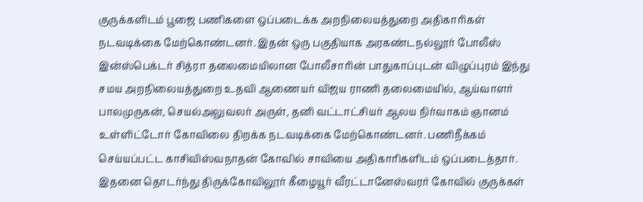குருக்களிடம் பூஜை பணிகளை ஒப்படைக்க அறநிலையத்துறை அதிகாரிகள் நடவடிக்கை மேற்கொண்டனர். இதன் ஒரு பகுதியாக அரகண்டநல்லூர் போலீஸ் இன்ஸ்பெக்டர் சித்ரா தலைமையிலான போலீசாரின் பாதுகாப்புடன் விழுப்புரம் இந்து சமய அறநிலையத்துறை உதவி ஆணையர் விஜய ராணி தலைமையில், ஆய்வாளர் பாலமுருகன், செயல்அலுவலர் அருள், தனி வட்டாட்சியர் ஆலய நிர்வாகம் ஞானம் உள்ளிட்டோர் கோவிலை திறக்க நடவடிக்கை மேற்கொண்டனர். பணிநீக்கம் செய்யப்பட்ட காசிவிஸ்வநாதன் கோவில் சாவியை அதிகாரிகளிடம் ஒப்படைத்தார். இதனை தொடர்ந்து திருக்கோவிலூர் கீழையூர் வீரட்டானேஸ்வரர் கோவில் குருக்கள்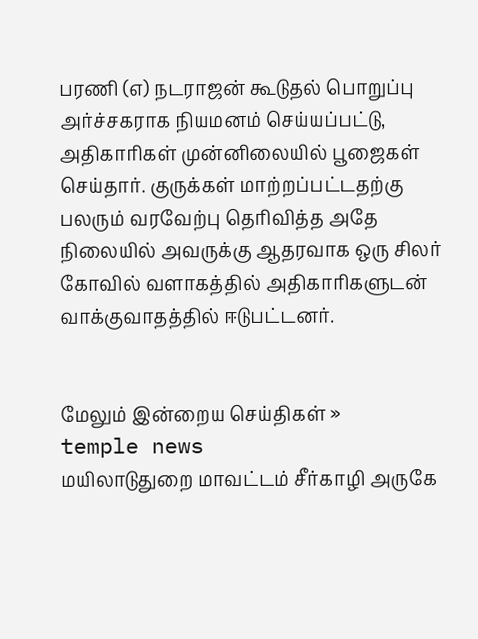பரணி (எ) நடராஜன் கூடுதல் பொறுப்பு அர்ச்சகராக நியமனம் செய்யப்பட்டு, அதிகாரிகள் முன்னிலையில் பூஜைகள் செய்தார். குருக்கள் மாற்றப்பட்டதற்கு பலரும் வரவேற்பு தெரிவித்த அதே நிலையில் அவருக்கு ஆதரவாக ஒரு சிலர் கோவில் வளாகத்தில் அதிகாரிகளுடன் வாக்குவாதத்தில் ஈடுபட்டனர்.


மேலும் இன்றைய செய்திகள் »
temple news
மயிலாடுதுறை மாவட்டம் சீர்காழி அருகே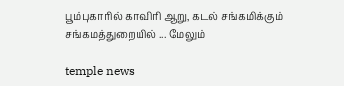பூம்புகாரில் காவிரி ஆறு, கடல் சங்கமிக்கும் சங்கமத்துறையில் ... மேலும்

temple news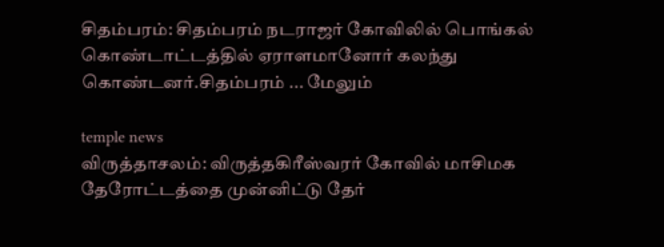சிதம்பரம்: சிதம்பரம் நடராஜர் கோவிலில் பொங்கல் கொண்டாட்டத்தில் ஏராளமானோர் கலந்து கொண்டனர்.சிதம்பரம் ... மேலும்

temple news
விருத்தாசலம்: விருத்தகிரீஸ்வரர் கோவில் மாசிமக தேரோட்டத்தை முன்னிட்டு தேர்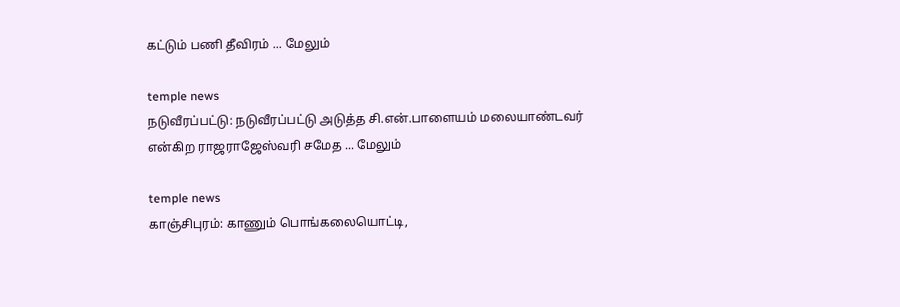கட்டும் பணி தீவிரம் ... மேலும்

temple news
நடுவீரப்பட்டு: நடுவீரப்பட்டு அடுத்த சி.என்.பாளையம் மலையாண்டவர் என்கிற ராஜராஜேஸ்வரி சமேத ... மேலும்

temple news
காஞ்சிபுரம்: காணும் பொங்கலையொட்டி,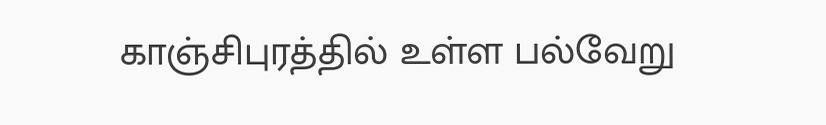காஞ்சிபுரத்தில் உள்ள பல்வேறு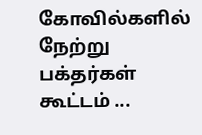கோவில்களில் நேற்று பக்தர்கள் கூட்டம் ...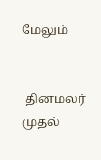மேலும்


 தினமலர் முதல்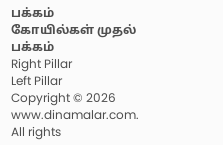பக்கம்   கோயில்கள் முதல் பக்கம்
Right Pillar
Left Pillar
Copyright © 2026 www.dinamalar.com. All rights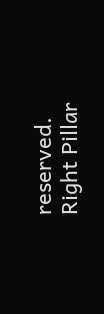reserved.
Right Pillar